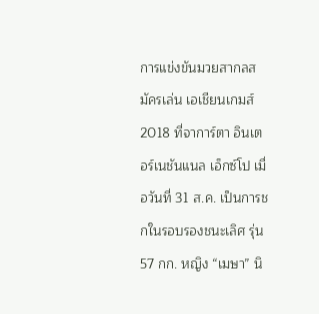การแข่งขันมวยสากลสมัครเล่น เอเชียนเกมส์ 2018 ที่จาการ์ตา อินเตอร์เนชันแนล เอ็กซ์โป เมื่อวันที่ 31 ส.ค. เป็นการชกในรอบรองชนะเลิศ รุ่น 57 กก. หญิง “เมษา” นิ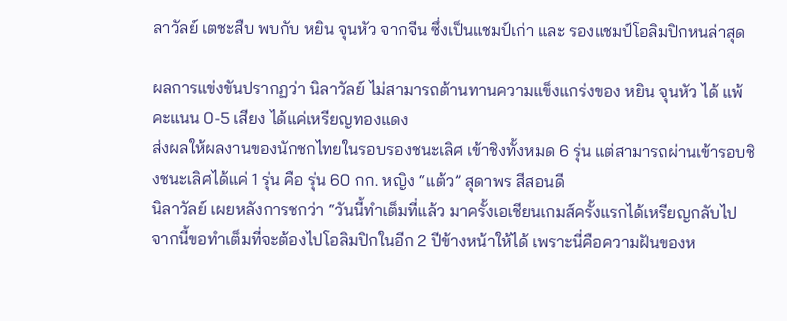ลาวัลย์ เตชะสืบ พบกับ หยิน จุนหัว จากจีน ซึ่งเป็นแชมป์เก่า และ รองแชมป์โอลิมปิกหนล่าสุด

ผลการแข่งขันปรากฏว่า นิลาวัลย์ ไม่สามารถต้านทานความแข็งแกร่งของ หยิน จุนหัว ได้ แพ้คะแนน 0-5 เสียง ได้แค่เหรียญทองแดง
ส่งผลให้ผลงานของนักชกไทยในรอบรองชนะเลิศ เข้าชิงทั้งหมด 6 รุ่น แต่สามารถผ่านเข้ารอบชิงชนะเลิศได้แค่ 1 รุ่น คือ รุ่น 60 กก. หญิง “แต้ว” สุดาพร สีสอนดี
นิลาวัลย์ เผยหลังการชกว่า “วันนี้ทำเต็มที่แล้ว มาครั้งเอเชียนเกมส์ครั้งแรกได้เหรียญกลับไป จากนี้ขอทำเต็มที่จะต้องไปโอลิมปิกในอีก 2 ปีข้างหน้าให้ได้ เพราะนี่คือความฝันของห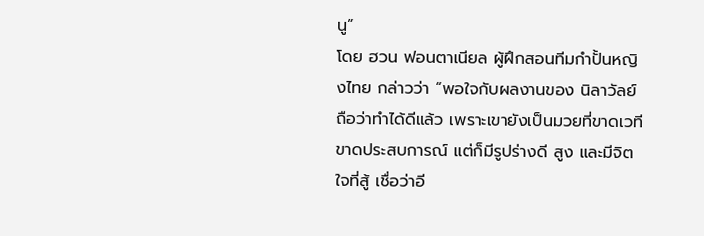นู”
โดย ฮวน ฟอนตาเนียล ผู้ฝึกสอนทีมกำปั้นหญิงไทย กล่าวว่า “พอใจกับผลงานของ นิลาวัลย์ ถือว่าทำได้ดีแล้ว เพราะเขายังเป็นมวยที่ขาดเวที ขาดประสบการณ์ แต่ก็มีรูปร่างดี สูง และมีจิตใจที่สู้ เชื่อว่าอี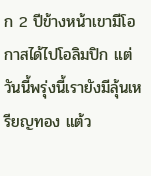ก 2 ปีข้างหน้าเขามีโอกาสได้ไปโอลิมปิก แต่วันนี้พรุ่งนี้เรายังมีลุ้นเหรียญทอง แต้ว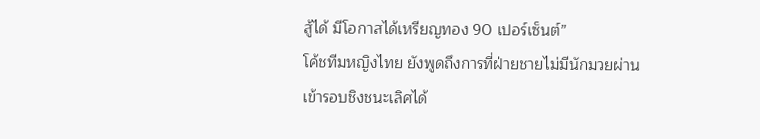สู้ได้ มีโอกาสได้เหรียญทอง 90 เปอร์เซ็นต์”
โค้ชทีมหญิงไทย ยังพูดถึงการที่ฝ่ายชายไม่มีนักมวยผ่านเข้ารอบชิงชนะเลิศได้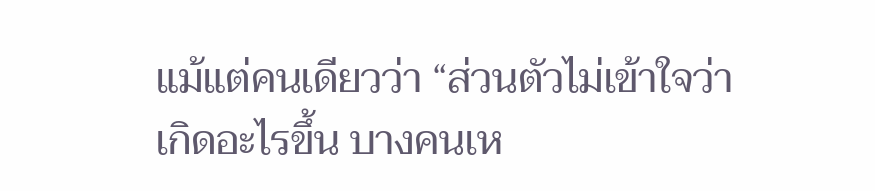แม้แต่คนเดียวว่า “ส่วนตัวไม่เข้าใจว่าเกิดอะไรขึ้น บางคนเห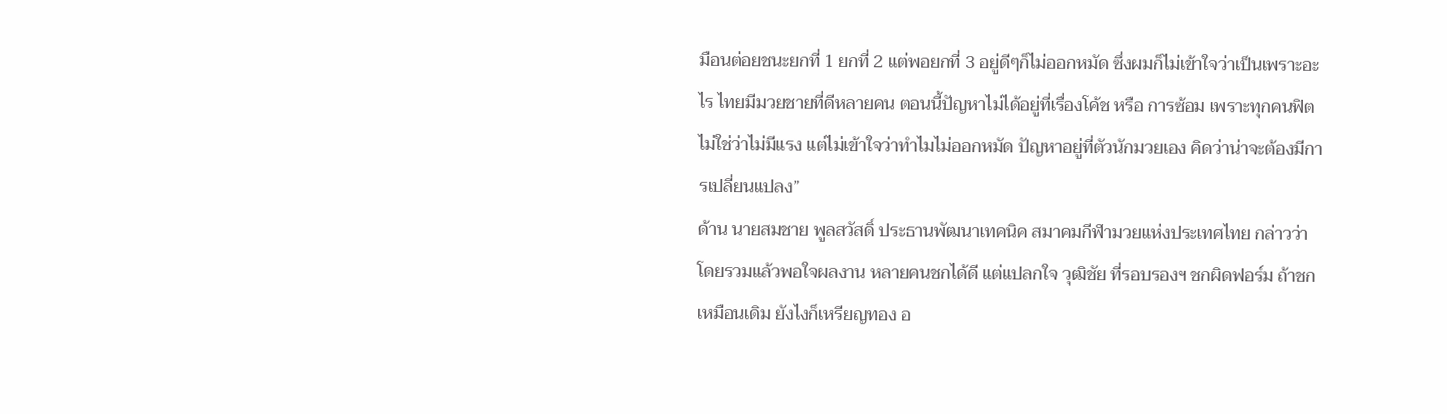มือนต่อยชนะยกที่ 1 ยกที่ 2 แต่พอยกที่ 3 อยู่ดีๆก็ไม่ออกหมัด ซึ่งผมก็ไม่เข้าใจว่าเป็นเพราะอะไร ไทยมีมวยชายที่ดีหลายคน ตอนนี้ปัญหาไม่ได้อยู่ที่เรื่องโค้ช หรือ การซ้อม เพราะทุกคนฟิต ไม่ใช่ว่าไม่มีแรง แต่ไม่เข้าใจว่าทำไมไม่ออกหมัด ปัญหาอยู่ที่ตัวนักมวยเอง คิดว่าน่าจะต้องมีการเปลี่ยนแปลง”
ด้าน นายสมชาย พูลสวัสดิ์ ประธานพัฒนาเทคนิค สมาคมกีฬามวยแห่งประเทศไทย กล่าวว่า โดยรวมแล้วพอใจผลงาน หลายคนชกได้ดี แต่แปลกใจ วุฒิชัย ที่รอบรองฯ ชกผิดฟอร์ม ถ้าชกเหมือนเดิม ยังไงก็เหรียญทอง อ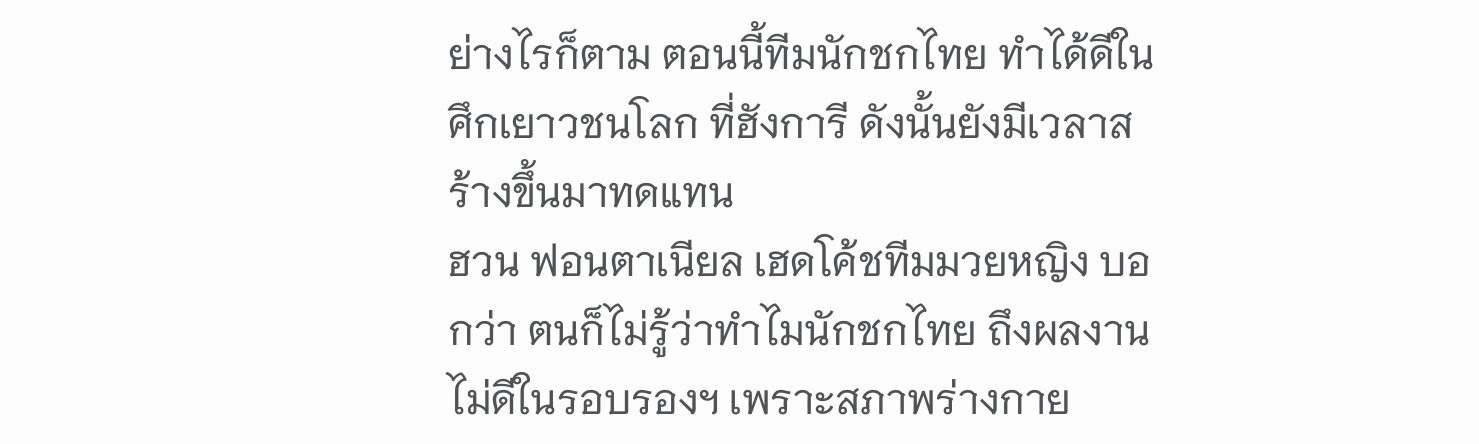ย่างไรก็ตาม ตอนนี้ทีมนักชกไทย ทำได้ดีในศึกเยาวชนโลก ที่ฮังการี ดังนั้นยังมีเวลาสร้างขึ้นมาทดแทน
ฮวน ฟอนตาเนียล เฮดโค้ชทีมมวยหญิง บอกว่า ตนก็ไม่รู้ว่าทำไมนักชกไทย ถึงผลงานไม่ดีในรอบรองฯ เพราะสภาพร่างกาย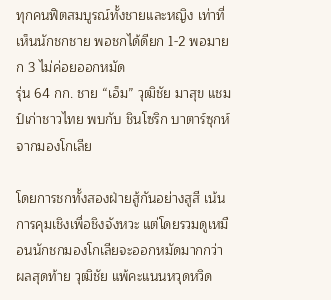ทุกคนฟิตสมบูรณ์ทั้งชายและหญิง เท่าที่เห็นนักชกชาย พอชกได้ดียก 1-2 พอมายก 3 ไม่ค่อยออกหมัด
รุ่น 64 กก. ชาย “เอ็ม” วุฒิชัย มาสุข แชมป์เก่าชาวไทย พบกับ ชินโซริก บาตาร์ซุกห์ จากมองโกเลีย

โดยการชกทั้งสองฝ่ายสู้กันอย่างสูสี เน้นการคุมเชิงเพื่อชิงจังหวะ แต่โดยรวมดูเหมือนนักชกมองโกเลียจะออกหมัดมากกว่า ผลสุดท้าย วุฒิชัย แพ้คะแนนหวุดหวิด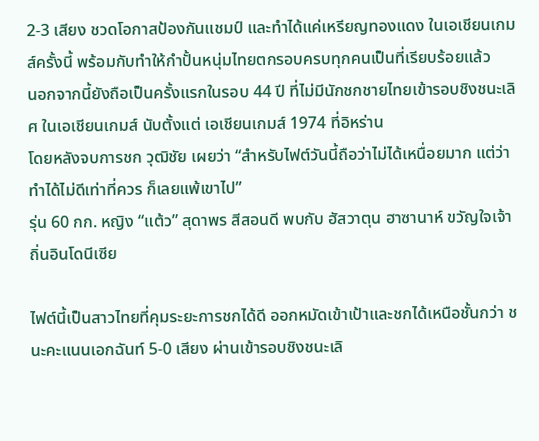2-3 เสียง ชวดโอกาสป้องกันแชมป์ และทำได้แค่เหรียญทองแดง ในเอเชียนเกมส์ครั้งนี้ พร้อมกับทำให้กำปั้นหนุ่มไทยตกรอบครบทุกคนเป็นที่เรียบร้อยแล้ว
นอกจากนี้ยังถือเป็นครั้งแรกในรอบ 44 ปี ที่ไม่มีนักชกชายไทยเข้ารอบชิงชนะเลิศ ในเอเชียนเกมส์ นับตั้งแต่ เอเชียนเกมส์ 1974 ที่อิหร่าน
โดยหลังจบการชก วุฒิชัย เผยว่า “สำหรับไฟต์วันนี้ถือว่าไม่ได้เหนื่อยมาก แต่ว่าทำได้ไม่ดีเท่าที่ควร ก็เลยแพ้เขาไป”
รุ่น 60 กก. หญิง “แต้ว” สุดาพร สีสอนดี พบกับ ฮัสวาตุน ฮาซานาห์ ขวัญใจเจ้าถิ่นอินโดนีเซีย

ไฟต์นี้เป็นสาวไทยที่คุมระยะการชกได้ดี ออกหมัดเข้าเป้าและชกได้เหนือชั้นกว่า ชนะคะแนนเอกฉันท์ 5-0 เสียง ผ่านเข้ารอบชิงชนะเลิ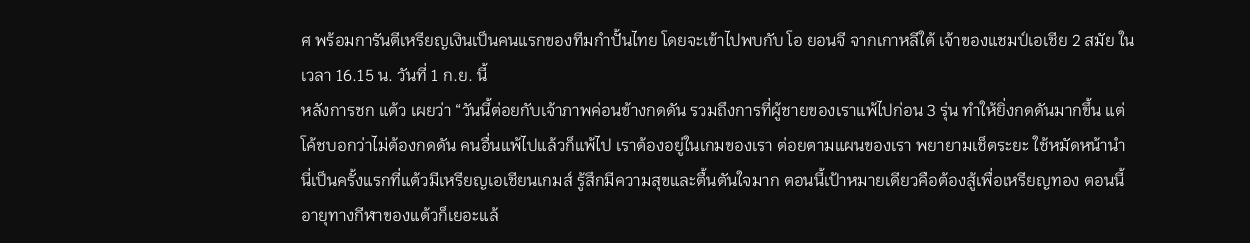ศ พร้อมการันตีเหรียญเงินเป็นคนแรกของทีมกำปั้นไทย โดยจะเข้าไปพบกับ โอ ยอนจี จากเกาหลีใต้ เจ้าของแชมป์เอเชีย 2 สมัย ในเวลา 16.15 น. วันที่ 1 ก.ย. นี้
หลังการชก แต้ว เผยว่า “วันนี้ต่อยกับเจ้าภาพค่อนข้างกดดัน รวมถึงการที่ผู้ชายของเราแพ้ไปก่อน 3 รุ่น ทำให้ยิ่งกดดันมากขึ้น แต่โค้ชบอกว่าไม่ต้องกดดัน คนอื่นแพ้ไปแล้วก็แพ้ไป เราต้องอยู่ในเกมของเรา ต่อยตามแผนของเรา พยายามเช็ตระยะ ใช้หมัดหน้านำ นี่เป็นครั้งแรกที่แต้วมีเหรียญเอเชียนเกมส์ รู้สึกมีความสุขและตื้นตันใจมาก ตอนนี้เป้าหมายเดียวคือต้องสู้เพื่อเหรียญทอง ตอนนี้อายุทางกีฬาของแต้วก็เยอะแล้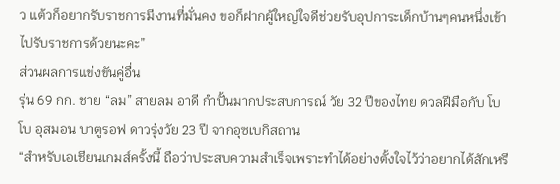ว แต้วก็อยากรับราชการมีงานที่มั่นคง ขอก็ฝากผู้ใหญ่ใจดีช่วยรับอุปการะเด็กบ้านๆคนหนึ่งเข้าไปรับราชการด้วยนะคะ”
ส่วนผลการแข่งขันคู่อื่น
รุ่น 69 กก. ชาย “ลม” สายลม อาดี กำปั้นมากประสบการณ์ วัย 32 ปีของไทย ดวลฝีมือกับ โบโบ อุสมอน บาตูรอฟ ดาวรุ่งวัย 23 ปี จากอุซเบกิสถาน
“สำหรับเอเชียนเกมส์ครั้งนี้ ถือว่าประสบความสำเร็จเพราะทำได้อย่างตั้งใจไว้ว่าอยากได้สักเหรี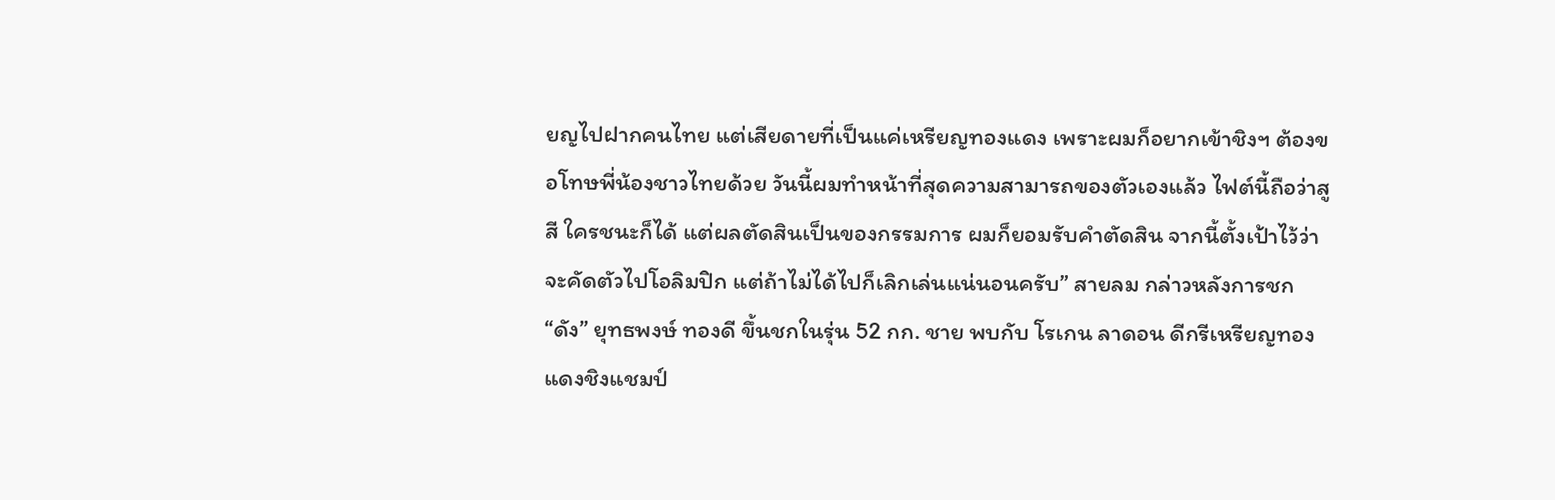ยญไปฝากคนไทย แต่เสียดายที่เป็นแค่เหรียญทองแดง เพราะผมก็อยากเข้าชิงฯ ต้องขอโทษพี่น้องชาวไทยด้วย วันนี้ผมทำหน้าที่สุดความสามารถของตัวเองแล้ว ไฟต์นี้ถือว่าสูสี ใครชนะก็ได้ แต่ผลตัดสินเป็นของกรรมการ ผมก็ยอมรับคำตัดสิน จากนี้ตั้งเป้าไว้ว่าจะคัดตัวไปโอลิมปิก แต่ถ้าไม่ได้ไปก็เลิกเล่นแน่นอนครับ” สายลม กล่าวหลังการชก
“ดัง” ยุทธพงษ์ ทองดี ขึ้นชกในรุ่น 52 กก. ชาย พบกับ โรเกน ลาดอน ดีกรีเหรียญทองแดงชิงแชมป์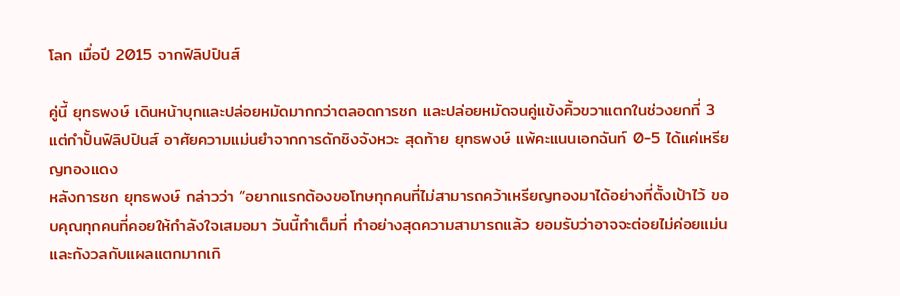โลก เมื่อปี 2015 จากฟิลิปปินส์

คู่นี้ ยุทธพงษ์ เดินหน้าบุกและปล่อยหมัดมากกว่าตลอดการชก และปล่อยหมัดจนคู่แข้งคิ้วขวาแตกในช่วงยกที่ 3 แต่กำปั้นฟิลิปปินส์ อาศัยความแม่นยำจากการดักชิงจังหวะ สุดท้าย ยุทธพงษ์ แพ้คะแนนเอกฉันท์ 0-5 ได้แค่เหรียญทองแดง
หลังการชก ยุทธพงษ์ กล่าวว่า “อยากแรกต้องขอโทษทุกคนที่ไม่สามารถคว้าเหรียญทองมาได้อย่างที่ตั้งเป้าไว้ ขอบคุณทุกคนที่คอยให้กำลังใจเสมอมา วันนี้ทำเต็มที่ ทำอย่างสุดความสามารถแล้ว ยอมรับว่าอาจจะต่อยไม่ค่อยแม่น และกังวลกับแผลแตกมากเกิ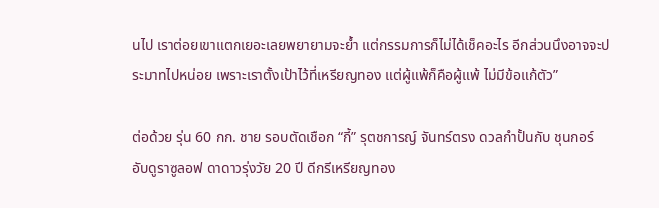นไป เราต่อยเขาแตกเยอะเลยพยายามจะย้ำ แต่กรรมการก็ไม่ได้เช็คอะไร อีกส่วนนึงอาจจะประมาทไปหน่อย เพราะเราตั้งเป้าไว้ที่เหรียญทอง แต่ผู้แพ้ก็คือผู้แพ้ ไม่มีข้อแก้ตัว”

ต่อด้วย รุ่น 60 กก. ชาย รอบตัดเชือก “กี้” รุตชการญ์ จันทร์ตรง ดวลกำปั้นกับ ชุนกอร์ อับดูราซูลอฟ ดาดาวรุ่งวัย 20 ปี ดีกรีเหรียญทอง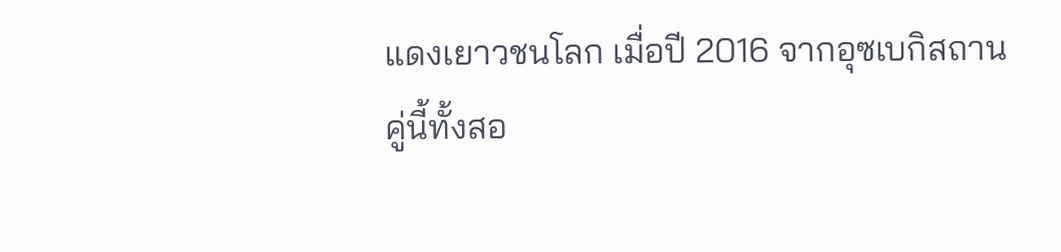แดงเยาวชนโลก เมื่อปี 2016 จากอุซเบกิสถาน
คู่นี้ทั้งสอ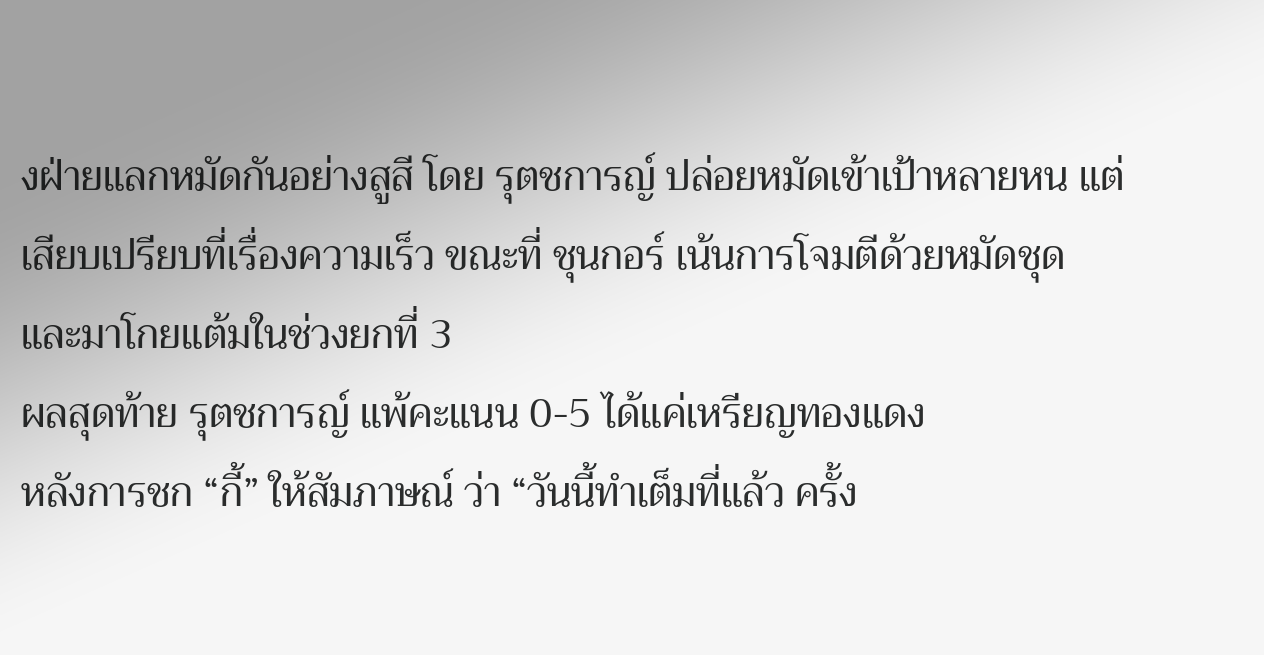งฝ่ายแลกหมัดกันอย่างสูสี โดย รุตชการญ์ ปล่อยหมัดเข้าเป้าหลายหน แต่เสียบเปรียบที่เรื่องความเร็ว ขณะที่ ชุนกอร์ เน้นการโจมตีด้วยหมัดชุด และมาโกยแต้มในช่วงยกที่ 3
ผลสุดท้าย รุตชการญ์ แพ้คะแนน 0-5 ได้แค่เหรียญทองแดง
หลังการชก “กี้” ให้สัมภาษณ์ ว่า “วันนี้ทำเต็มที่แล้ว ครั้ง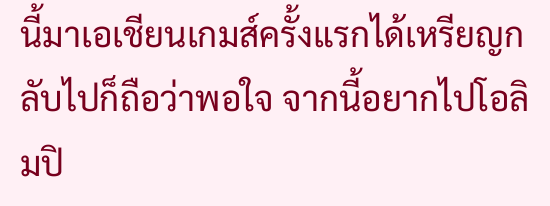นี้มาเอเชียนเกมส์ครั้งแรกได้เหรียญกลับไปก็ถือว่าพอใจ จากนี้อยากไปโอลิมปิ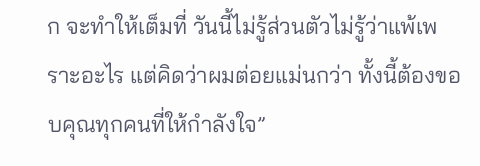ก จะทำให้เต็มที่ วันนี้ไม่รู้ส่วนตัวไม่รู้ว่าแพ้เพราะอะไร แต่คิดว่าผมต่อยแม่นกว่า ทั้งนี้ต้องขอบคุณทุกคนที่ให้กำลังใจ”